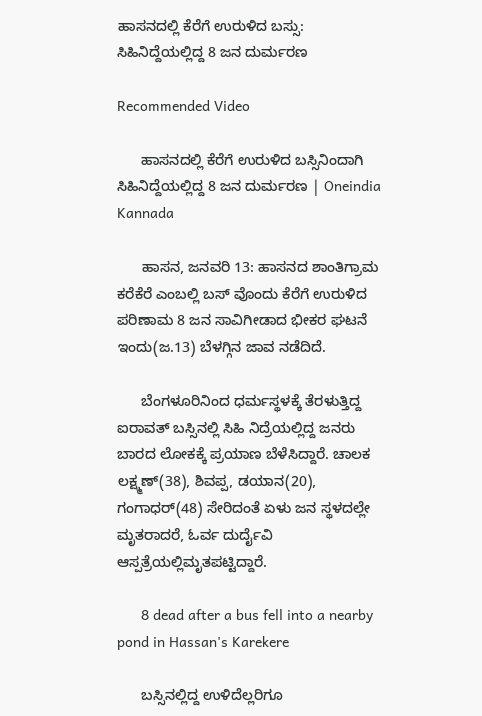ಹಾಸನದಲ್ಲಿ ಕೆರೆಗೆ ಉರುಳಿದ ಬಸ್ಸು: ಸಿಹಿನಿದ್ದೆಯಲ್ಲಿದ್ದ 8 ಜನ ದುರ್ಮರಣ

Recommended Video

      ಹಾಸನದಲ್ಲಿ ಕೆರೆಗೆ ಉರುಳಿದ ಬಸ್ಸಿನಿಂದಾಗಿ ಸಿಹಿನಿದ್ದೆಯಲ್ಲಿದ್ದ 8 ಜನ ದುರ್ಮರಣ | Oneindia Kannada

      ಹಾಸನ, ಜನವರಿ 13: ಹಾಸನದ ಶಾಂತಿಗ್ರಾಮ ಕರೆಕೆರೆ ಎಂಬಲ್ಲಿ ಬಸ್ ವೊಂದು ಕೆರೆಗೆ ಉರುಳಿದ ಪರಿಣಾಮ 8 ಜನ ಸಾವಿಗೀಡಾದ ಭೀಕರ ಘಟನೆ ಇಂದು(ಜ.13) ಬೆಳಗ್ಗಿನ ಜಾವ ನಡೆದಿದೆ.

      ಬೆಂಗಳೂರಿನಿಂದ ಧರ್ಮಸ್ಥಳಕ್ಕೆ ತೆರಳುತ್ತಿದ್ದ ಐರಾವತ್ ಬಸ್ಸಿನಲ್ಲಿ ಸಿಹಿ ನಿದ್ರೆಯಲ್ಲಿದ್ದ ಜನರು ಬಾರದ ಲೋಕಕ್ಕೆ ಪ್ರಯಾಣ ಬೆಳೆಸಿದ್ದಾರೆ. ಚಾಲಕ ಲಕ್ಷ್ಮಣ್(38), ಶಿವಪ್ಪ, ಡಯಾನ(20), ಗಂಗಾಧರ್(48) ಸೇರಿದಂತೆ ಏಳು ಜನ ಸ್ಥಳದಲ್ಲೇ ಮೃತರಾದರೆ, ಓರ್ವ ದುರ್ದೈವಿ ಆಸ್ಪತ್ರೆಯಲ್ಲಿಮೃತಪಟ್ಟಿದ್ದಾರೆ.

      8 dead after a bus fell into a nearby pond in Hassan's Karekere

      ಬಸ್ಸಿನಲ್ಲಿದ್ದ ಉಳಿದೆಲ್ಲರಿಗೂ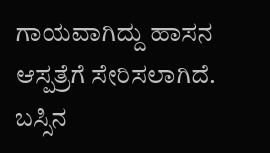ಗಾಯವಾಗಿದ್ದು ಹಾಸನ ಆಸ್ಪತ್ರೆಗೆ ಸೇರಿಸಲಾಗಿದೆ. ಬಸ್ಸಿನ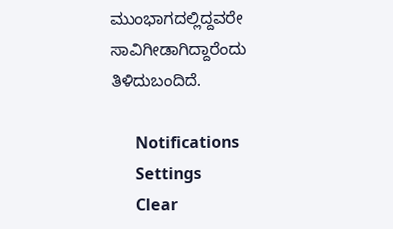ಮುಂಭಾಗದಲ್ಲಿದ್ದವರೇ ಸಾವಿಗೀಡಾಗಿದ್ದಾರೆಂದು ತಿಳಿದುಬಂದಿದೆ.

      Notifications
      Settings
      Clear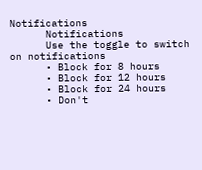Notifications
      Notifications
      Use the toggle to switch on notifications
      • Block for 8 hours
      • Block for 12 hours
      • Block for 24 hours
      • Don't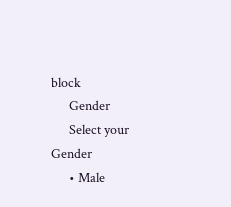block
      Gender
      Select your Gender
      • Male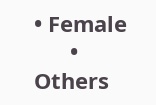• Female
      • Others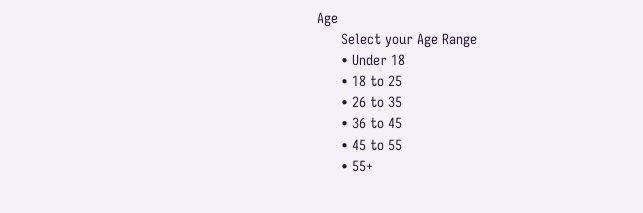Age
      Select your Age Range
      • Under 18
      • 18 to 25
      • 26 to 35
      • 36 to 45
      • 45 to 55
      • 55+